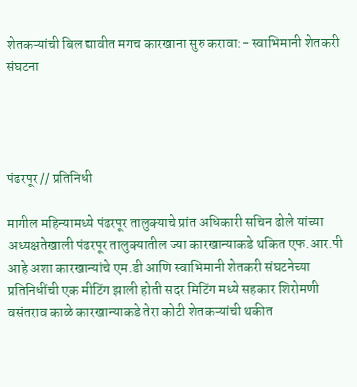शेतकऱ्यांची बिल द्यावीत मगच कारखाना सुरु करावा:- स्वाभिमानी शेतकरी संघटना




पंढरपूर // प्रतिनिधी

मागील महिन्यामध्ये पंढरपूर तालुक्याचे प्रांत अधिकारी सचिन ढोले यांच्या अध्यक्षतेखाली पंढरपूर तालुक्यातील ज्या कारखान्याकडे थकित एफ.आर.पी आहे अशा कारखान्यांचे एम.डी आणि स्वाभिमानी शेतकरी संघटनेच्या प्रतिनिधींची एक मीटिंग झाली होती सदर मिटिंग मध्ये सहकार शिरोमणी वसंतराव काळे कारखान्याकडे तेरा कोटी शेतकऱ्यांची थकीत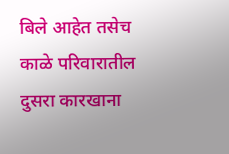बिले आहेत तसेच काळे परिवारातील दुसरा कारखाना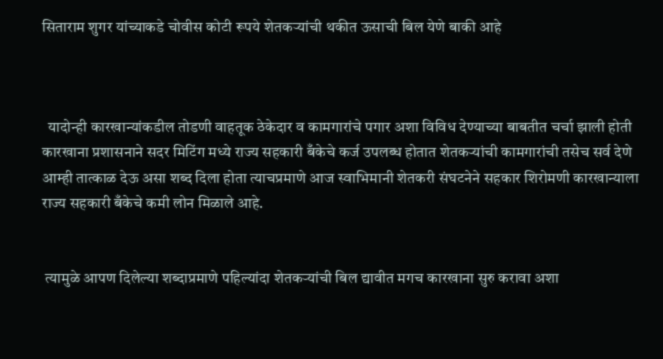सिताराम शुगर यांच्याकडे चोवीस कोटी रूपये शेतकऱ्यांची थकीत ऊसाची बिल येणे बाकी आहे



  यादोन्ही कारखान्यांकडील तोडणी वाहतूक ठेकेदार व कामगारांचे पगार अशा विविध देण्याच्या बाबतीत चर्चा झाली होती कारखाना प्रशासनाने सदर मिटिंग मध्ये राज्य सहकारी बँकेचे कर्ज उपलब्ध होतात शेतकऱ्यांची कामगारांची तसेच सर्व देणे आम्ही तात्काळ देऊ असा शब्द दिला होता त्याचप्रमाणे आज स्वाभिमानी शेतकरी संघटनेने सहकार शिरोमणी कारखान्याला राज्य सहकारी बँकेचे कमी लोन मिळाले आहे.


 त्यामुळे आपण दिलेल्या शब्दाप्रमाणे पहिल्यांदा शेतकऱ्यांची बिल द्यावीत मगच कारखाना सुरु करावा अशा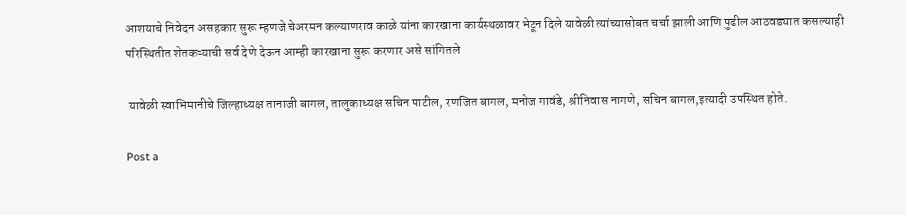आशयाचे निवेदन असहकार सुरू म्हणजे चेअरमन कल्याणराव काळे यांना कारखाना कार्यस्थळावर भेटून दिले यावेळी त्यांच्यासोबत चर्चा झाली आणि पुढील आठवड्यात कसल्याही परिस्थितीत शेतकऱ्याची सर्व देणे देऊन आम्ही कारखाना सुरू करणार असे सांगितले

 यावेळी स्वाभिमानीचे जिल्हाध्यक्ष तानाजी बागल, तालुकाध्यक्ष सचिन पाटील, रणजित बागल, मनोज गावंडे, श्रीनिवास नागणे, सचिन बागल,इत्यादी उपस्थित होते.

Post a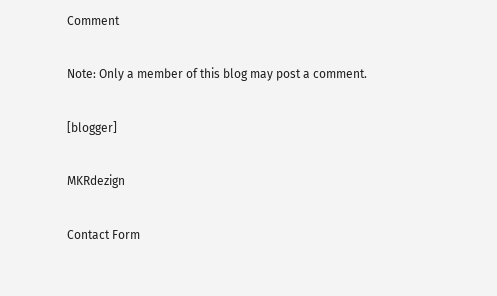Comment

Note: Only a member of this blog may post a comment.

[blogger]

MKRdezign

Contact Form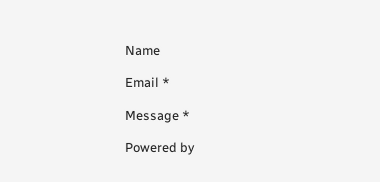Name

Email *

Message *

Powered by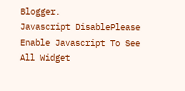Blogger.
Javascript DisablePlease Enable Javascript To See All Widget